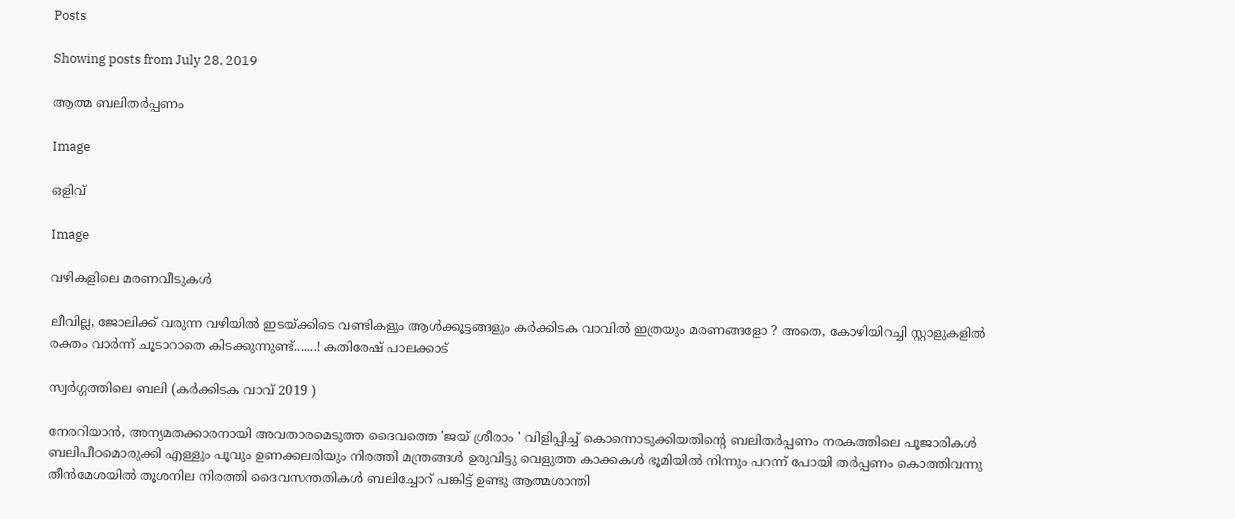Posts

Showing posts from July 28, 2019

ആത്മ ബലിതർപ്പണം

Image

ഒളിവ്

Image

വഴികളിലെ മരണവീടുകൾ

ലീവില്ല, ജോലിക്ക് വരുന്ന വഴിയിൽ ഇടയ്ക്കിടെ വണ്ടികളും ആൾക്കൂട്ടങ്ങളും കർക്കിടക വാവിൽ ഇത്രയും മരണങ്ങളോ ? അതെ, കോഴിയിറച്ചി സ്റ്റാളുകളിൽ രക്തം വാർന്ന് ചൂടാറാതെ കിടക്കുന്നുണ്ട്.......! കതിരേഷ് പാലക്കാട്

സ്വർഗ്ഗത്തിലെ ബലി (കർക്കിടക വാവ് 2019 )

നേരറിയാൻ, അന്യമതക്കാരനായി അവതാരമെടുത്ത ദൈവത്തെ 'ജയ് ശ്രീരാം ' വിളിപ്പിച്ച് കൊന്നൊടുക്കിയതിന്റെ ബലിതർപ്പണം നരകത്തിലെ പൂജാരികൾ ബലിപീഠമൊരുക്കി എള്ളും പൂവും ഉണക്കലരിയും നിരത്തി മന്ത്രങ്ങൾ ഉരുവിട്ടു വെളുത്ത കാക്കകൾ ഭൂമിയിൽ നിന്നും പറന്ന് പോയി തർപ്പണം കൊത്തിവന്നു തീൻമേശയിൽ തൂശനില നിരത്തി ദൈവസന്തതികൾ ബലിച്ചോറ് പങ്കിട്ട് ഉണ്ടു ആത്മശാന്തി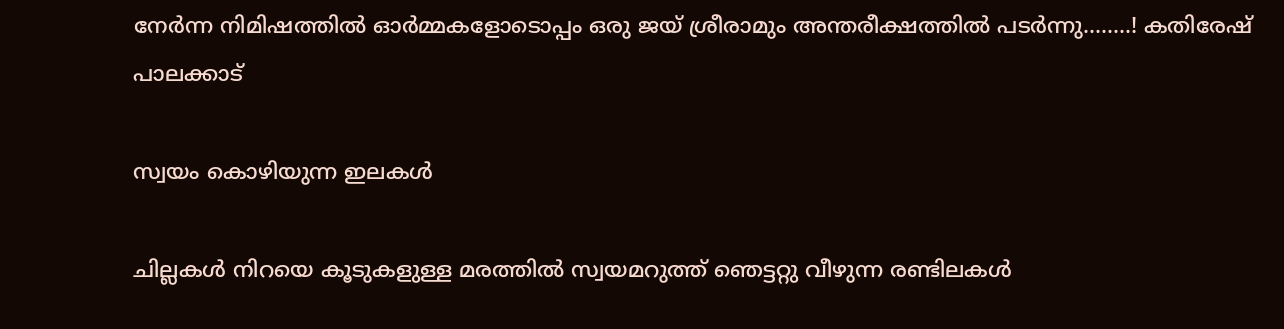നേർന്ന നിമിഷത്തിൽ ഓർമ്മകളോടൊപ്പം ഒരു ജയ് ശ്രീരാമും അന്തരീക്ഷത്തിൽ പടർന്നു........! കതിരേഷ് പാലക്കാട്

സ്വയം കൊഴിയുന്ന ഇലകൾ

ചില്ലകൾ നിറയെ കൂടുകളുള്ള മരത്തിൽ സ്വയമറുത്ത് ഞെട്ടറ്റു വീഴുന്ന രണ്ടിലകൾ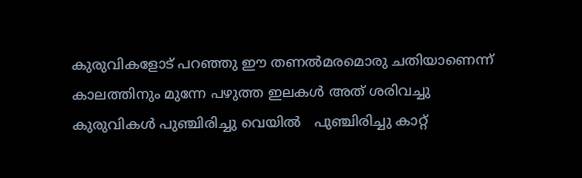കുരുവികളോട് പറഞ്ഞു ഈ തണൽമരമൊരു ചതിയാണെന്ന് കാലത്തിനും മുന്നേ പഴുത്ത ഇലകൾ അത് ശരിവച്ചു കുരുവികൾ പുഞ്ചിരിച്ചു വെയിൽ   പുഞ്ചിരിച്ചു കാറ്റ്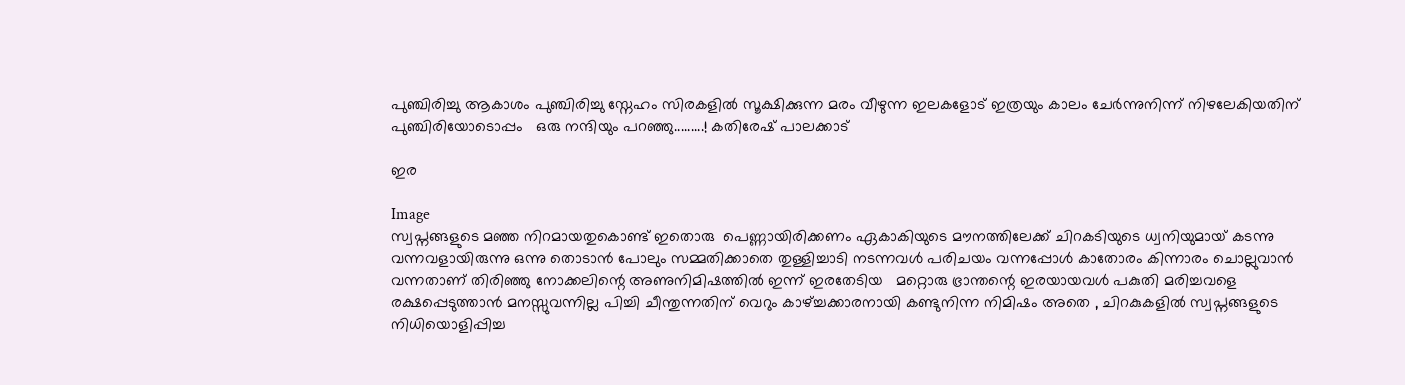പുഞ്ചിരിച്ചു ആകാശം പുഞ്ചിരിച്ചു സ്നേഹം സിരകളിൽ സൂക്ഷിക്കുന്ന മരം വീഴുന്ന ഇലകളോട് ഇത്രയും കാലം ചേർന്നുനിന്ന് നിഴലേകിയതിന് പുഞ്ചിരിയോടൊപ്പം   ഒരു നന്ദിയും പറഞ്ഞു.........! കതിരേഷ് പാലക്കാട്

ഇര

Image
സ്വപ്നങ്ങളുടെ മഞ്ഞ നിറമായതുകൊണ്ട് ഇതൊരു  പെണ്ണായിരിക്കണം ഏകാകിയുടെ മൗനത്തിലേക്ക് ചിറകടിയുടെ ധ്വനിയുമായ് കടന്നു വന്നവളായിരുന്നു ഒന്നു തൊടാൻ പോലും സമ്മതിക്കാതെ തുള്ളിച്ചാടി നടന്നവൾ പരിചയം വന്നപ്പോൾ കാതോരം കിന്നാരം ചൊല്ലുവാൻ വന്നതാണ് തിരിഞ്ഞു നോക്കലിന്റെ അണുനിമിഷത്തിൽ ഇന്ന് ഇരതേടിയ   മറ്റൊരു ഭ്രാന്തന്റെ ഇരയായവൾ പകുതി മരിച്ചവളെ രക്ഷപ്പെടുത്താൻ മനസ്സുവന്നില്ല പിച്ചി ചീന്തുന്നതിന് വെറും കാഴ്ച്ചക്കാരനായി കണ്ടുനിന്ന നിമിഷം അതെ , ചിറകുകളിൽ സ്വപ്നങ്ങളുടെ   നിധിയൊളിപ്പിച്ച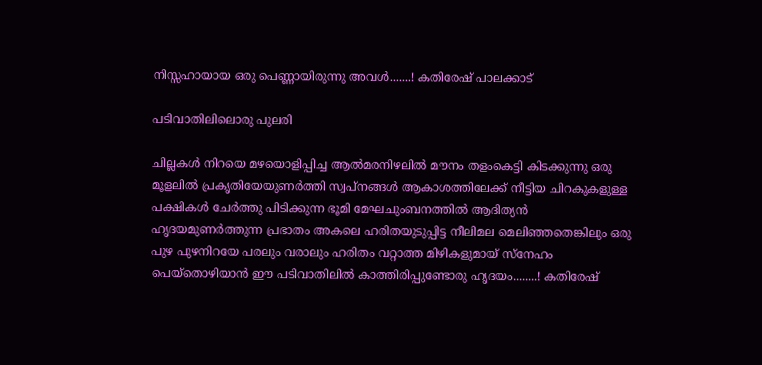നിസ്സഹായായ ഒരു പെണ്ണായിരുന്നു അവൾ.......! കതിരേഷ് പാലക്കാട്

പടിവാതിലിലൊരു പുലരി

ചില്ലകൾ നിറയെ മഴയൊളിപ്പിച്ച ആൽമരനിഴലിൽ മൗനം തളംകെട്ടി കിടക്കുന്നു ഒരു മൂളലിൽ പ്രകൃതിയേയുണർത്തി സ്വപ്നങ്ങൾ ആകാശത്തിലേക്ക് നീട്ടിയ ചിറകുകളുള്ള പക്ഷികൾ ചേർത്തു പിടിക്കുന്ന ഭൂമി മേഘചുംബനത്തിൽ ആദിത്യൻ ഹൃദയമുണർത്തുന്ന പ്രഭാതം അകലെ ഹരിതയുടുപ്പിട്ട നീലിമല മെലിഞ്ഞതെങ്കിലും ഒരു പുഴ പുഴനിറയേ പരലും വരാലും ഹരിതം വറ്റാത്ത മിഴികളുമായ് സ്നേഹം പെയ്തൊഴിയാൻ ഈ പടിവാതിലിൽ കാത്തിരിപ്പുണ്ടോരു ഹൃദയം........! കതിരേഷ്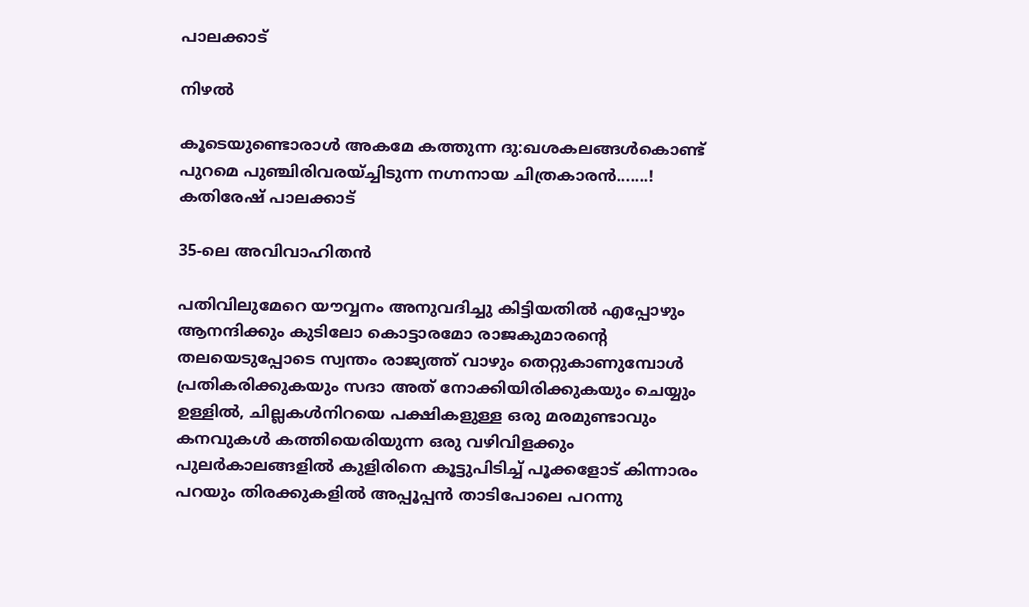പാലക്കാട്

നിഴൽ

കൂടെയുണ്ടൊരാൾ അകമേ കത്തുന്ന ദു:ഖശകലങ്ങൾകൊണ്ട് പുറമെ പുഞ്ചിരിവരയ്ച്ചിടുന്ന നഗ്നനായ ചിത്രകാരൻ.......! കതിരേഷ് പാലക്കാട്

35-ലെ അവിവാഹിതൻ

പതിവിലുമേറെ യൗവ്വനം അനുവദിച്ചു കിട്ടിയതിൽ എപ്പോഴും ആനന്ദിക്കും കുടിലോ കൊട്ടാരമോ രാജകുമാരൻ്റെ തലയെടുപ്പോടെ സ്വന്തം രാജ്യത്ത് വാഴും തെറ്റുകാണുമ്പോൾ പ്രതികരിക്കുകയും സദാ അത് നോക്കിയിരിക്കുകയും ചെയ്യും ഉള്ളിൽ, ചില്ലകൾനിറയെ പക്ഷികളുള്ള ഒരു മരമുണ്ടാവും കനവുകൾ കത്തിയെരിയുന്ന ഒരു വഴിവിളക്കും പുലർകാലങ്ങളിൽ കുളിരിനെ കൂട്ടുപിടിച്ച് പൂക്കളോട് കിന്നാരം പറയും തിരക്കുകളിൽ അപ്പൂപ്പൻ താടിപോലെ പറന്നു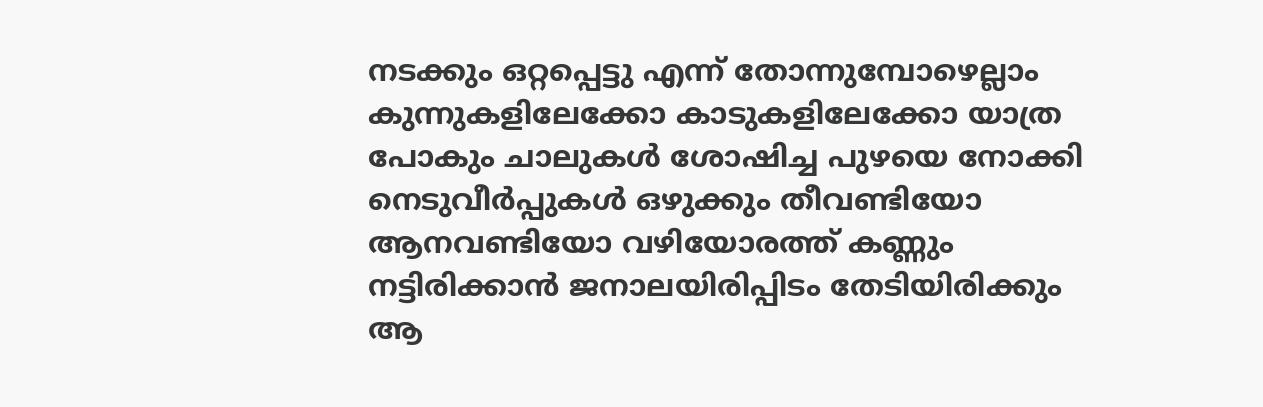നടക്കും ഒറ്റപ്പെട്ടു എന്ന് തോന്നുമ്പോഴെല്ലാം കുന്നുകളിലേക്കോ കാടുകളിലേക്കോ യാത്ര പോകും ചാലുകൾ ശോഷിച്ച പുഴയെ നോക്കി നെടുവീർപ്പുകൾ ഒഴുക്കും തീവണ്ടിയോ ആനവണ്ടിയോ വഴിയോരത്ത് കണ്ണും നട്ടിരിക്കാൻ ജനാലയിരിപ്പിടം തേടിയിരിക്കും ആ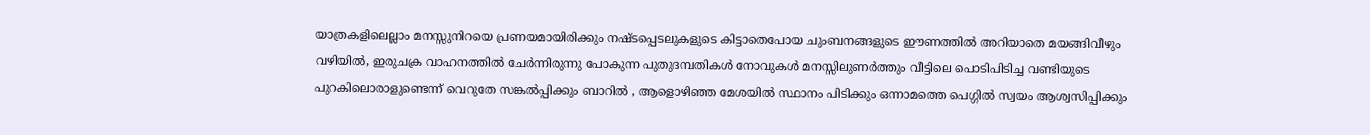യാത്രകളിലെല്ലാം മനസ്സുനിറയെ പ്രണയമായിരിക്കും നഷ്ടപ്പെടലുകളുടെ കിട്ടാതെപോയ ചുംബനങ്ങളുടെ ഈണത്തിൽ അറിയാതെ മയങ്ങിവീഴും വഴിയിൽ, ഇരുചക്ര വാഹനത്തിൽ ചേർന്നിരുന്നു പോകുന്ന പുതുദമ്പതികൾ നോവുകൾ മനസ്സിലുണർത്തും വീട്ടിലെ പൊടിപിടിച്ച വണ്ടിയുടെ പുറകിലൊരാളുണ്ടെന്ന് വെറുതേ സങ്കൽപ്പിക്കും ബാറിൽ , ആളൊഴിഞ്ഞ മേശയിൽ സ്ഥാനം പിടിക്കും ഒന്നാമത്തെ പെഗ്ഗിൽ സ്വയം ആശ്വസിപ്പിക്കും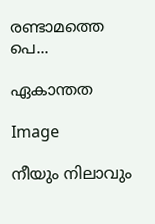രണ്ടാമത്തെ പെ...

ഏകാന്തത

Image

നീയും നിലാവും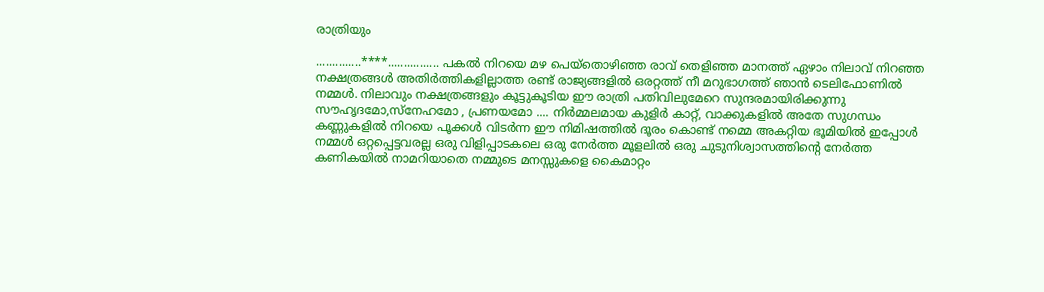രാത്രിയും

..............****................ പകൽ നിറയെ മഴ പെയ്തൊഴിഞ്ഞ രാവ് തെളിഞ്ഞ മാനത്ത് ഏഴാം നിലാവ് നിറഞ്ഞ നക്ഷത്രങ്ങൾ അതിർത്തികളില്ലാത്ത രണ്ട് രാജ്യങ്ങളിൽ ഒരറ്റത്ത് നീ മറുഭാഗത്ത് ഞാൻ ടെലിഫോണിൽ നമ്മൾ. നിലാവും നക്ഷത്രങ്ങളും കൂട്ടുകൂടിയ ഈ രാത്രി പതിവിലുമേറെ സുന്ദരമായിരിക്കുന്നു സൗഹൃദമോ,സ്നേഹമോ , പ്രണയമോ .... നിർമ്മലമായ കുളിർ കാറ്റ്, വാക്കുകളിൽ അതേ സുഗന്ധം കണ്ണുകളിൽ നിറയെ പൂക്കൾ വിടർന്ന ഈ നിമിഷത്തിൽ ദൂരം കൊണ്ട് നമ്മെ അകറ്റിയ ഭൂമിയിൽ ഇപ്പോൾ നമ്മൾ ഒറ്റപ്പെട്ടവരല്ല ഒരു വിളിപ്പാടകലെ ഒരു നേർത്ത മൂളലിൽ ഒരു ചുടുനിശ്വാസത്തിന്റെ നേർത്ത കണികയിൽ നാമറിയാതെ നമ്മുടെ മനസ്സുകളെ കൈമാറ്റം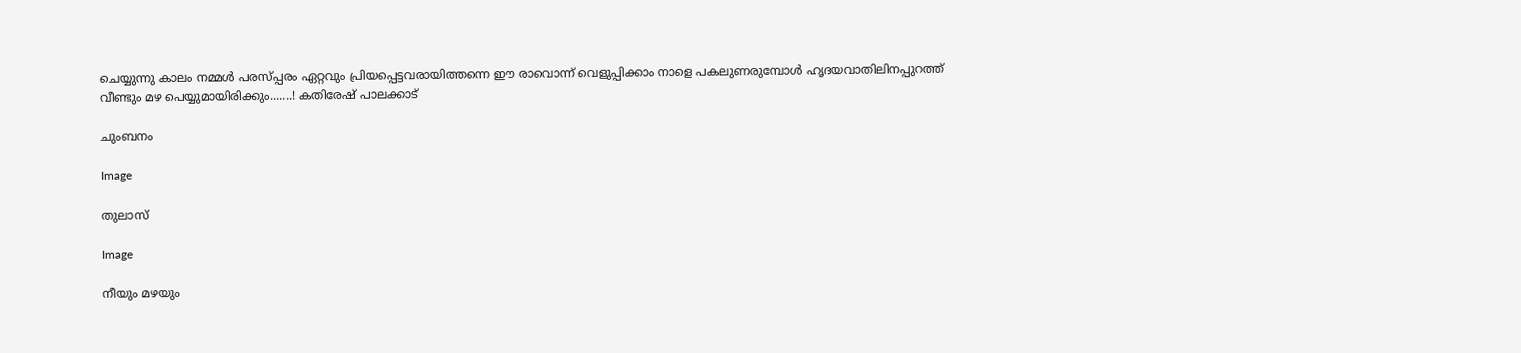ചെയ്യുന്നു കാലം നമ്മൾ പരസ്പ്പരം ഏറ്റവും പ്രിയപ്പെട്ടവരായിത്തന്നെ ഈ രാവൊന്ന് വെളുപ്പിക്കാം നാളെ പകലുണരുമ്പോൾ ഹൃദയവാതിലിനപ്പുറത്ത് വീണ്ടും മഴ പെയ്യുമായിരിക്കും.......! കതിരേഷ് പാലക്കാട്

ചുംബനം

Image

തുലാസ്

Image

നീയും മഴയും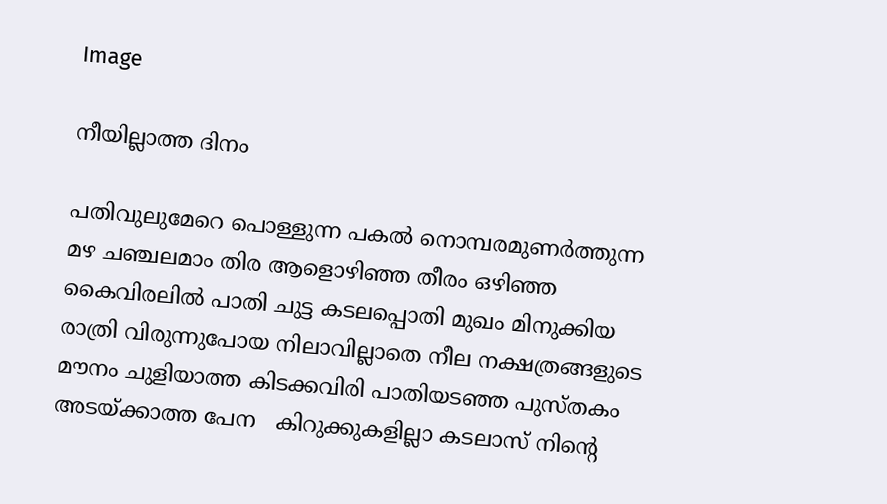Image

നീയില്ലാത്ത ദിനം

പതിവുലുമേറെ പൊള്ളുന്ന പകൽ നൊമ്പരമുണർത്തുന്ന മഴ ചഞ്ചലമാം തിര ആളൊഴിഞ്ഞ തീരം ഒഴിഞ്ഞ കൈവിരലിൽ പാതി ചുട്ട കടലപ്പൊതി മുഖം മിനുക്കിയ രാത്രി വിരുന്നുപോയ നിലാവില്ലാതെ നീല നക്ഷത്രങ്ങളുടെ മൗനം ചുളിയാത്ത കിടക്കവിരി പാതിയടഞ്ഞ പുസ്തകം അടയ്ക്കാത്ത പേന   കിറുക്കുകളില്ലാ കടലാസ് നിന്റെ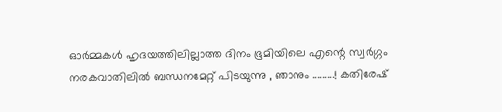ഓർമ്മകൾ ഹൃദയത്തിലില്ലാത്ത ദിനം ഭൂമിയിലെ എന്റെ സ്വർഗ്ഗം നരകവാതിലിൽ ബന്ധനമേറ്റ് പിടയുന്നു , ഞാനും .........! കതിരേഷ്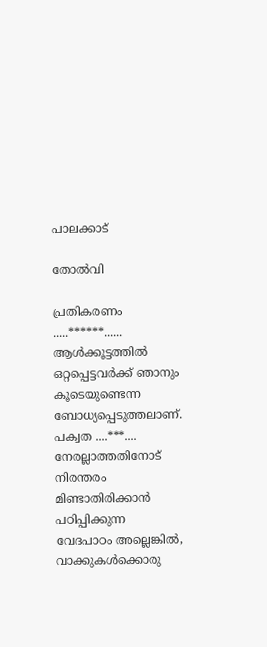പാലക്കാട്

തോൽവി

പ്രതികരണം .....******...... ആൾക്കൂട്ടത്തിൽ ഒറ്റപ്പെട്ടവർക്ക് ഞാനും കൂടെയുണ്ടെന്ന ബോധ്യപ്പെടുത്തലാണ്. പക്വത ....***.... നേരല്ലാത്തതിനോട് നിരന്തരം മിണ്ടാതിരിക്കാൻ പഠിപ്പിക്കുന്ന വേദപാഠം അല്ലെങ്കിൽ, വാക്കുകൾക്കൊരു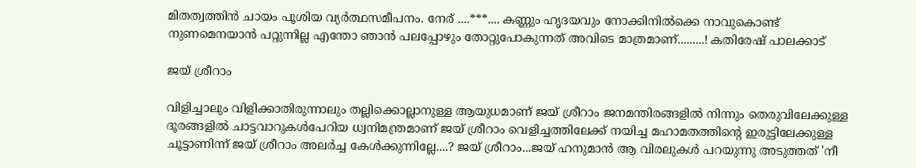മിതത്വത്തിൻ ചായം പൂശിയ വ്യർത്ഥസമീപനം. നേര് ....***.... കണ്ണും ഹൃദയവും നോക്കിനിൽക്കെ നാവുകൊണ്ട് നുണമെനയാൻ പറ്റുന്നില്ല എന്തോ ഞാൻ പലപ്പോഴും തോറ്റുപോകുന്നത് അവിടെ മാത്രമാണ്.........! കതിരേഷ് പാലക്കാട്

ജയ് ശ്രീറാം

വിളിച്ചാലും വിളിക്കാതിരുന്നാലും തല്ലിക്കൊല്ലാനുള്ള ആയുധമാണ് ജയ് ശ്രീറാം ജനമന്തിരങ്ങളിൽ നിന്നും തെരുവിലേക്കുള്ള ദൂരങ്ങളിൽ ചാട്ടവാറുകൾപേറിയ ധ്വനിമന്ത്രമാണ് ജയ് ശ്രീറാം വെളിച്ചത്തിലേക്ക് നയിച്ച മഹാമതത്തിന്റെ ഇരുട്ടിലേക്കുള്ള ചൂട്ടാണിന്ന് ജയ് ശ്രീറാം അലർച്ച കേൾക്കുന്നില്ലേ....? ജയ് ശ്രീറാം...ജയ് ഹനുമാൻ ആ വിരലുകൾ പറയുന്നു അടുത്തത് 'നീ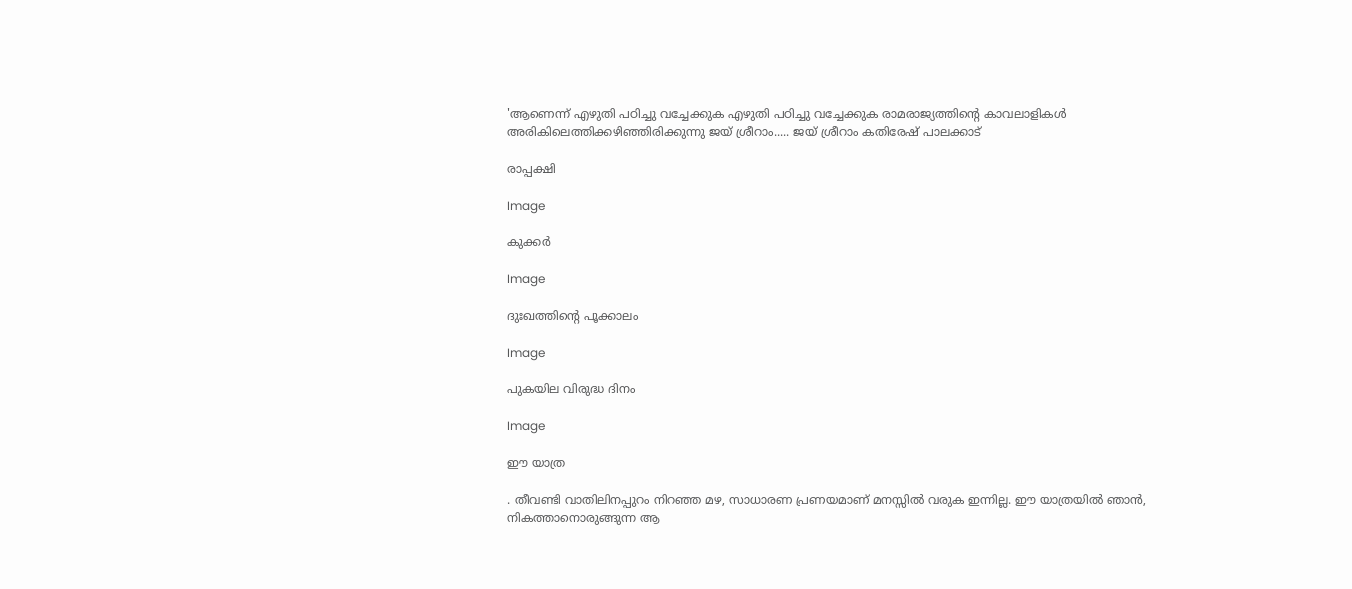'ആണെന്ന് എഴുതി പഠിച്ചു വച്ചേക്കുക എഴുതി പഠിച്ചു വച്ചേക്കുക രാമരാജ്യത്തിന്റെ കാവലാളികൾ അരികിലെത്തിക്കഴിഞ്ഞിരിക്കുന്നു ജയ് ശ്രീറാം..... ജയ് ശ്രീറാം കതിരേഷ് പാലക്കാട്

രാപ്പക്ഷി

Image

കുക്കർ

Image

ദുഃഖത്തിന്റെ പൂക്കാലം

Image

പുകയില വിരുദ്ധ ദിനം

Image

ഈ യാത്ര

. തീവണ്ടി വാതിലിനപ്പുറം നിറഞ്ഞ മഴ, സാധാരണ പ്രണയമാണ് മനസ്സിൽ വരുക ഇന്നില്ല. ഈ യാത്രയിൽ ഞാൻ, നികത്താനൊരുങ്ങുന്ന ആ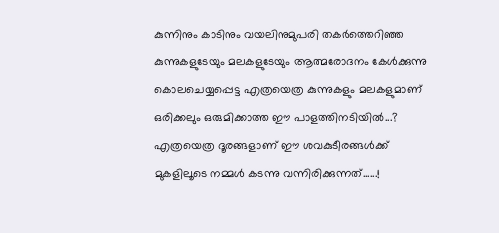കുന്നിനും കാടിനും വയലിനുമുപരി തകർത്തെറിഞ്ഞ കുന്നുകളുടേയും മലകളുടേയും ആത്മരോദനം കേൾക്കുന്നു കൊലചെയ്യപ്പെട്ട എത്രയെത്ര കുന്നുകളും മലകളുമാണ് ഒരിക്കലും ഒരുമിക്കാത്ത ഈ പാളത്തിനടിയിൽ...? എത്രയെത്ര ദൂരങ്ങളാണ് ഈ ശവകുടീരങ്ങൾക്ക് മുകളിലൂടെ നമ്മൾ കടന്നു വന്നിരിക്കുന്നത്......!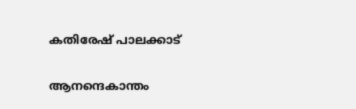കതിരേഷ് പാലക്കാട്

ആനന്ദെകാന്തം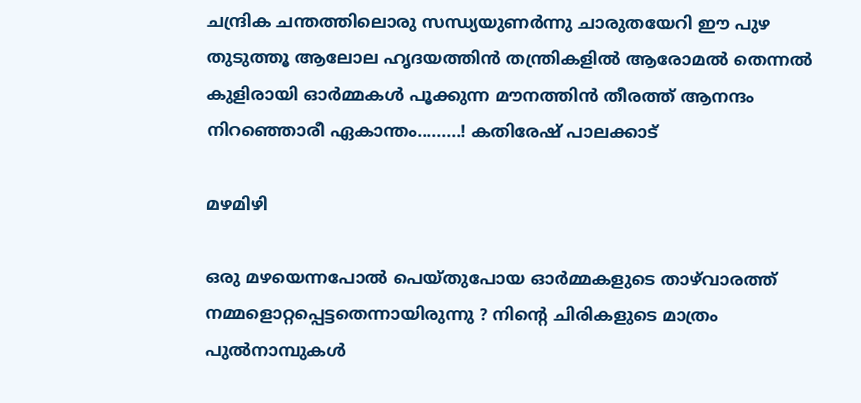ചന്ദ്രിക ചന്തത്തിലൊരു സന്ധ്യയുണർന്നു ചാരുതയേറി ഈ പുഴ തുടുത്തൂ ആലോല ഹൃദയത്തിൻ തന്ത്രികളിൽ ആരോമൽ തെന്നൽ കുളിരായി ഓർമ്മകൾ പൂക്കുന്ന മൗനത്തിൻ തീരത്ത് ആനന്ദം നിറഞ്ഞൊരീ ഏകാന്തം.........! കതിരേഷ് പാലക്കാട്

മഴമിഴി

ഒരു മഴയെന്നപോൽ പെയ്തുപോയ ഓർമ്മകളുടെ താഴ്‌വാരത്ത് നമ്മളൊറ്റപ്പെട്ടതെന്നായിരുന്നു ? നിന്റെ ചിരികളുടെ മാത്രം പുൽനാമ്പുകൾ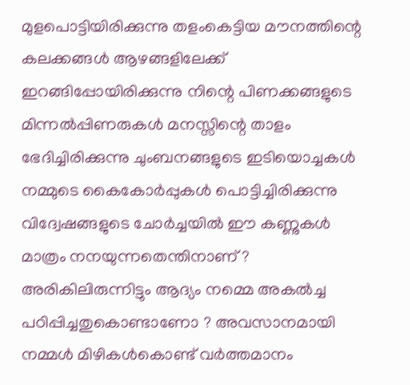മുളപൊട്ടിയിരിക്കുന്നു തളംകെട്ടിയ മൗനത്തിന്റെ കലക്കങ്ങൾ ആഴങ്ങളിലേക്ക് ഇറങ്ങിപ്പോയിരിക്കുന്നു നിന്റെ പിണക്കങ്ങളുടെ മിന്നൽപ്പിണരുകൾ മനസ്സിന്റെ താളം ഭേദിച്ചിരിക്കുന്നു ചുംബനങ്ങളുടെ ഇടിയൊച്ചകൾ നമ്മുടെ കൈകോർപ്പുകൾ പൊട്ടിച്ചിരിക്കുന്നു വിദ്വേഷങ്ങളുടെ ചോർച്ചയിൽ ഈ കണ്ണുകൾ മാത്രം നനയുന്നതെന്തിനാണ് ? അരികിലിരുന്നിട്ടും ആദ്യം നമ്മെ അകൽച്ച പഠിപ്പിച്ചതുകൊണ്ടാണോ ? അവസാനമായി നമ്മൾ മിഴികൾകൊണ്ട് വർത്തമാനം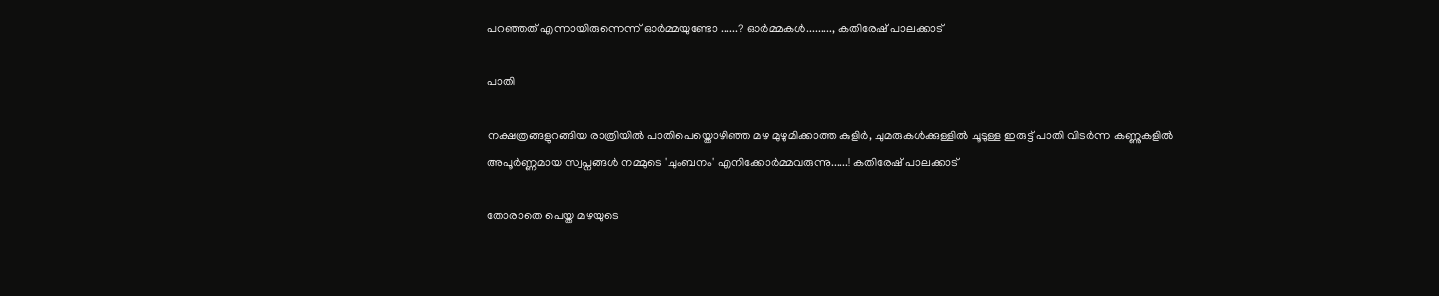പറഞ്ഞത് എന്നായിരുന്നെന്ന് ഓർമ്മയുണ്ടോ ......? ഓർമ്മകൾ........., കതിരേഷ് പാലക്കാട്

പാതി

നക്ഷത്രങ്ങളുറങ്ങിയ രാത്രിയിൽ പാതിപെയ്തൊഴിഞ്ഞ മഴ മുഴുമിക്കാത്ത കുളിർ, ചുമരുകൾക്കുള്ളിൽ ചൂടുള്ള ഇരുട്ട് പാതി വിടർന്ന കണ്ണുകളിൽ അപൂർണ്ണമായ സ്വപ്നങ്ങൾ നമ്മുടെ 'ചുംബനം' എനിക്കോർമ്മവരുന്നു......! കതിരേഷ് പാലക്കാട്

തോരാതെ പെയ്ത മഴയുടെ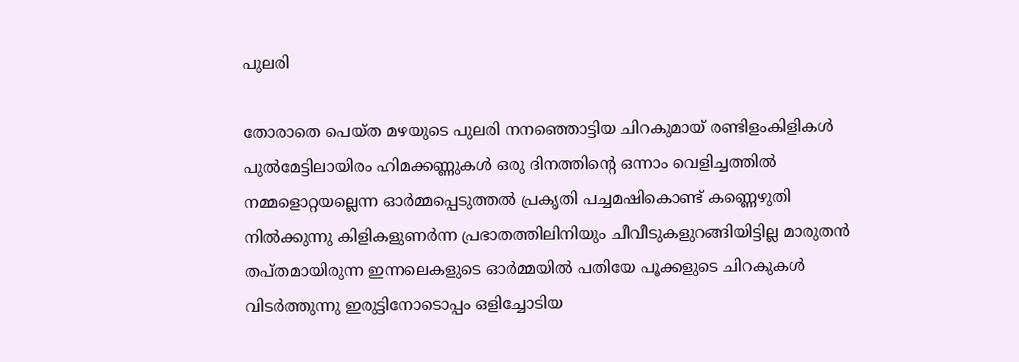പുലരി

തോരാതെ പെയ്ത മഴയുടെ പുലരി നനഞ്ഞൊട്ടിയ ചിറകുമായ് രണ്ടിളംകിളികൾ പുൽമേട്ടിലായിരം ഹിമക്കണ്ണുകൾ ഒരു ദിനത്തിന്റെ ഒന്നാം വെളിച്ചത്തിൽ നമ്മളൊറ്റയല്ലെന്ന ഓർമ്മപ്പെടുത്തൽ പ്രകൃതി പച്ചമഷികൊണ്ട് കണ്ണെഴുതി നിൽക്കുന്നു കിളികളുണർന്ന പ്രഭാതത്തിലിനിയും ചീവീടുകളുറങ്ങിയിട്ടില്ല മാരുതൻ തപ്തമായിരുന്ന ഇന്നലെകളുടെ ഓർമ്മയിൽ പതിയേ പൂക്കളുടെ ചിറകുകൾ വിടർത്തുന്നു ഇരുട്ടിനോടൊപ്പം ഒളിച്ചോടിയ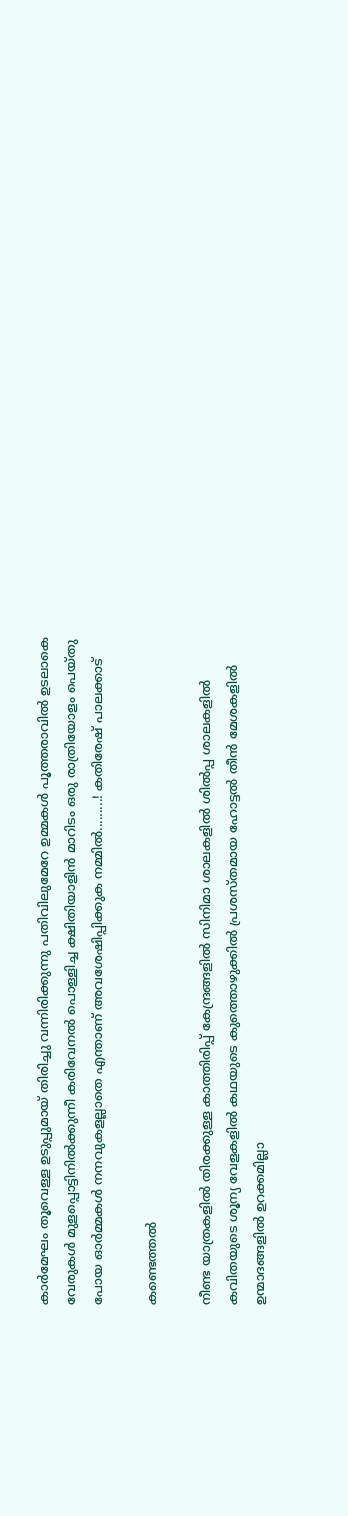കാർമേഘം തൂവെള്ള ഉടുപ്പുമായ് തിരിച്ചു വന്നിരിക്കുന്നു പതിവിലുമേറേ ഉമ്മകൾ പൂത്തരാവിൽ ഉടലാകെ വേരുകൾ മുളപ്പൊട്ടിനിൽക്കുന്നീ കരിവേനൽ പൊള്ളിച്ച ക്ഷിതിയാളിൻ മാറിടം ഒരു രാത്രിയോളം പെയ്തു പോയ ഓർമ്മകൾ നനവുകളല്ലാതെ എന്താണ് അവശേഷിപ്പിക്കുക നമ്മിൽ.........! കതിരേഷ് പാലക്കാട്

കണ്ടെത്തൽ

നീണ്ട യാത്രകളിൽ തിരക്കുള്ള കാത്തിരിപ്പ് കേന്ദ്രങ്ങളിൽ സിനിമാ ശാലകളിൽ ശിൽപ്പ ശാലകളിൽ കവിതയുടെ ശൂന്യ വേളകളിൽ കഥയുടെ കുത്തൊഴുക്കിൽ പ്രശസ്തമായ ഹോട്ടൽ തീൻ മേശകളിൽ ഉന്മാദങ്ങളിൽ ഉറക്കമില്ലാ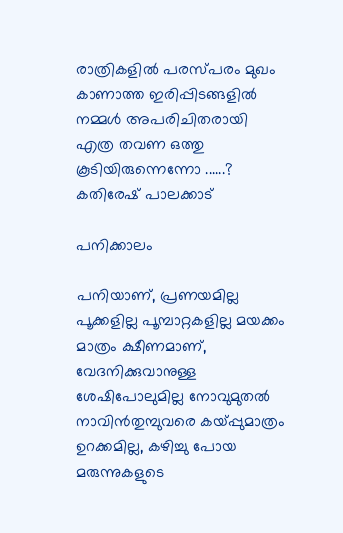രാത്രികളിൽ പരസ്പരം മുഖം കാണാത്ത ഇരിപ്പിടങ്ങളിൽ നമ്മൾ അപരിചിതരായി എത്ര തവണ ഒത്തു കൂടിയിരുന്നെന്നോ ......? കതിരേഷ് പാലക്കാട്

പനിക്കാലം

പനിയാണ്, പ്രണയമില്ല പൂക്കളില്ല പൂമ്പാറ്റകളില്ല മയക്കം മാത്രം ക്ഷീണമാണ്, വേദനിക്കുവാനുള്ള ശേഷിപോലുമില്ല നോവുമുതൽ നാവിൻതുമ്പുവരെ കയ്പ്പുമാത്രം ഉറക്കമില്ല, കഴിച്ചു പോയ മരുന്നുകളുടെ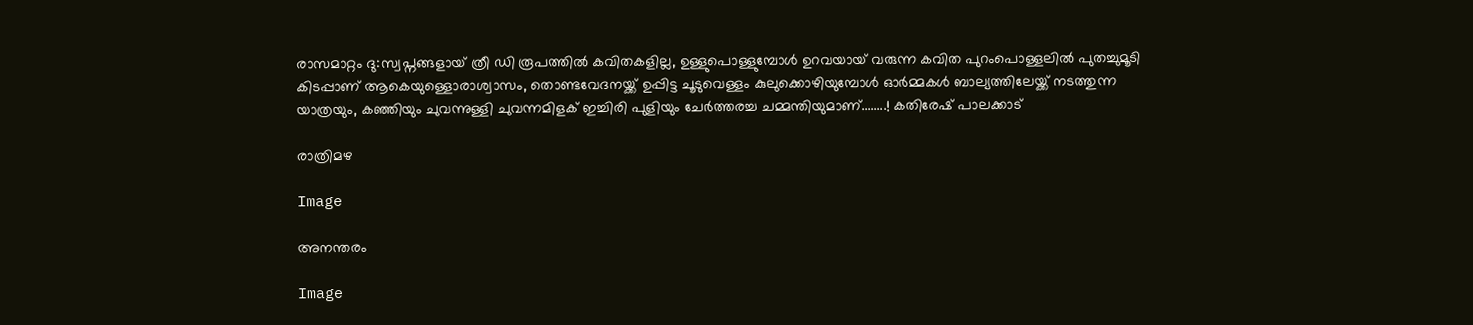രാസമാറ്റം ദു:സ്വപ്നങ്ങളായ് ത്രീ ഡി രൂപത്തിൽ കവിതകളില്ല, ഉള്ളുപൊള്ളുമ്പോൾ ഉറവയായ് വരുന്ന കവിത പുറംപൊള്ളലിൽ പുതച്ചുമൂടി കിടപ്പാണ് ആകെയുള്ളൊരാശ്വാസം, തൊണ്ടവേദനയ്ക്ക് ഉപ്പിട്ട ചൂടുവെള്ളം കുലുക്കൊഴിയുമ്പോൾ ഓർമ്മകൾ ബാല്യത്തിലേയ്ക്ക് നടത്തുന്ന യാത്രയും, കഞ്ഞിയും ചുവന്നുള്ളി ചുവന്നമിളക് ഇച്ചിരി പുളിയും ചേർത്തരച്ച ചമ്മന്തിയുമാണ്........! കതിരേഷ് പാലക്കാട്

രാത്രിമഴ

Image

അനന്തരം

Image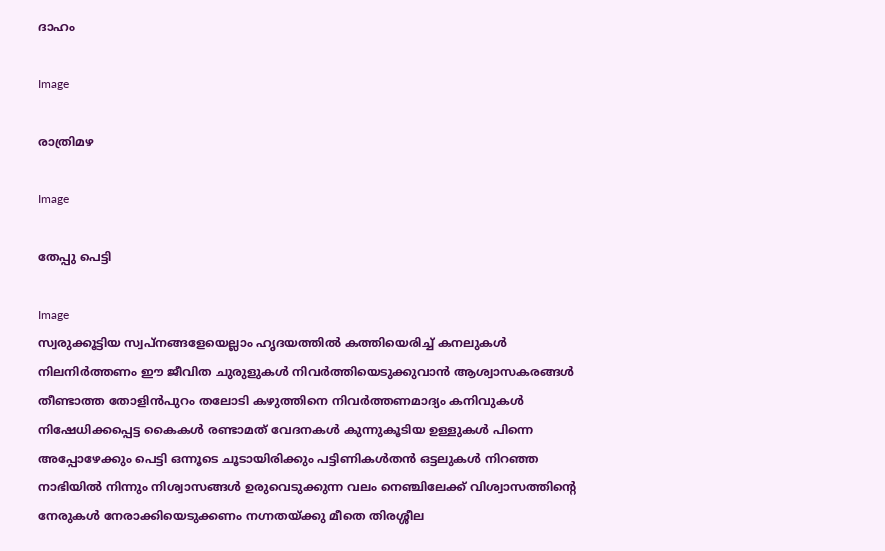ദാഹം

Image

രാത്രിമഴ

Image

തേപ്പു പെട്ടി

Image
സ്വരുക്കൂട്ടിയ സ്വപ്നങ്ങളേയെല്ലാം ഹൃദയത്തിൽ കത്തിയെരിച്ച് കനലുകൾ നിലനിർത്തണം ഈ ജീവിത ചുരുളുകൾ നിവർത്തിയെടുക്കുവാൻ ആശ്വാസകരങ്ങൾ തീണ്ടാത്ത തോളിൻപുറം തലോടി കഴുത്തിനെ നിവർത്തണമാദ്യം കനിവുകൾ നിഷേധിക്കപ്പെട്ട കൈകൾ രണ്ടാമത് വേദനകൾ കുന്നുകൂടിയ ഉള്ളുകൾ പിന്നെ അപ്പോഴേക്കും പെട്ടി ഒന്നൂടെ ചൂടായിരിക്കും പട്ടിണികൾതൻ ഒട്ടലുകൾ നിറഞ്ഞ നാഭിയിൽ നിന്നും നിശ്വാസങ്ങൾ ഉരുവെടുക്കുന്ന വലം നെഞ്ചിലേക്ക് വിശ്വാസത്തിന്റെ നേരുകൾ നേരാക്കിയെടുക്കണം നഗ്നതയ്ക്കു മീതെ തിരശ്ശീല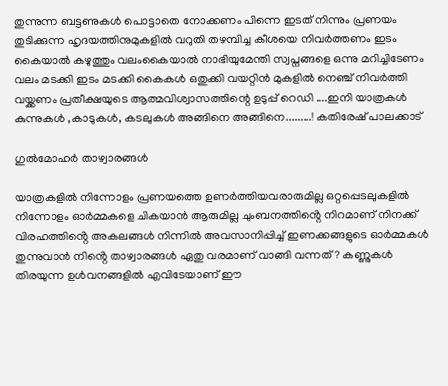തുന്നുന്ന ബട്ടണുകൾ പൊട്ടാതെ നോക്കണം പിന്നെ ഇടത് നിന്നും പ്രണയം തുടിക്കുന്ന ഹൃദയത്തിനുമുകളിൽ വറുതി തഴമ്പിച്ച കീശയെ നിവർത്തണം ഇടം കൈയാൽ കഴുത്തും വലംകൈയാൽ നാഭിയുമേന്തി സ്വപ്നങ്ങളെ ഒന്നു മറിച്ചിടേണം വലം മടക്കി ഇടം മടക്കി കൈകൾ ഒതുക്കി വയറ്റിൻ മുകളിൽ നെഞ്ച് നിവർത്തി വയ്ക്കണം പ്രതീക്ഷയുടെ ആത്മവിശ്വാസത്തിന്റെ ഉടുപ്പ് റെഡി ....ഇനി യാത്രകൾ കുന്നുകൾ ,കാടുകൾ, കടലുകൾ അങ്ങിനെ അങ്ങിനെ.........! കതിരേഷ് പാലക്കാട്

ഗുൽമോഹർ താഴ്വാരങ്ങൾ

യാത്രകളിൽ നിന്നോളം പ്രണയത്തെ ഉണർത്തിയവരാരുമില്ല ഒറ്റപ്പെടലുകളിൽ നിന്നോളം ഓർമ്മകളെ ചികയാൻ ആരുമില്ല ചുംബനത്തിൻ്റെ നിറമാണ് നിനക്ക് വിരഹത്തിൻ്റെ അകലങ്ങൾ നിന്നിൽ അവസാനിപ്പിച്ച് ഇണക്കങ്ങളുടെ ഓർമ്മകൾ തുന്നുവാൻ നിൻ്റെ താഴ്വാരങ്ങൾ ഏതു വരമാണ് വാങ്ങി വന്നത് ? കണ്ണുകൾ തിരയുന്ന ഉൾവനങ്ങളിൽ എവിടേയാണ് ഈ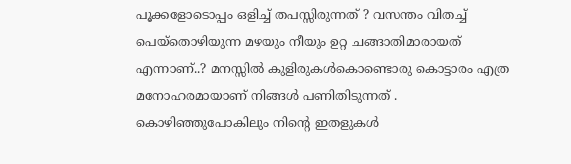പൂക്കളോടൊപ്പം ഒളിച്ച് തപസ്സിരുന്നത് ? വസന്തം വിതച്ച് പെയ്തൊഴിയുന്ന മഴയും നീയും ഉറ്റ ചങ്ങാതിമാരായത് എന്നാണ്..? മനസ്സിൽ കുളിരുകൾകൊണ്ടൊരു കൊട്ടാരം എത്ര മനോഹരമായാണ് നിങ്ങൾ പണിതിടുന്നത് . കൊഴിഞ്ഞുപോകിലും നിൻ്റെ ഇതളുകൾ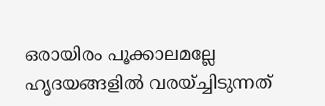ഒരായിരം പൂക്കാലമല്ലേ ഹൃദയങ്ങളിൽ വരയ്ച്ചിടുന്നത്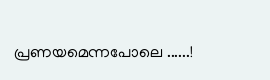പ്രണയമെന്നപോലെ ......!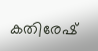കതിരേഷ്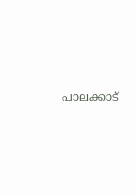പാലക്കാട്